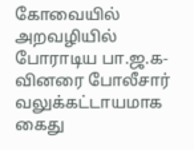கோவையில் அறவழியில் போராடிய பா.ஜ.க-வினரை போலீசார் வலுக்கட்டாயமாக கைது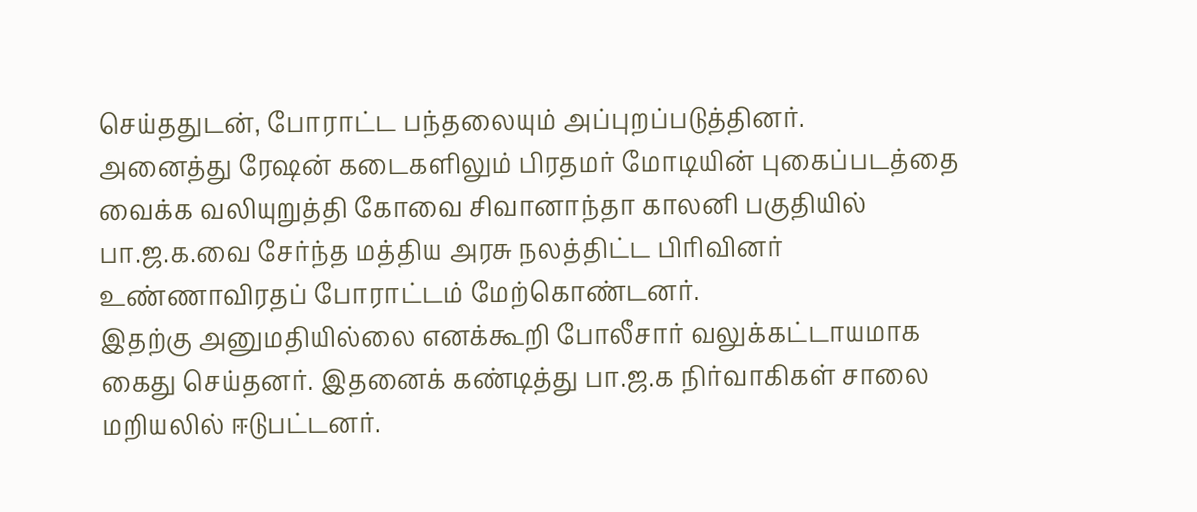செய்ததுடன், போராட்ட பந்தலையும் அப்புறப்படுத்தினர்.
அனைத்து ரேஷன் கடைகளிலும் பிரதமர் மோடியின் புகைப்படத்தை வைக்க வலியுறுத்தி கோவை சிவானாந்தா காலனி பகுதியில் பா.ஜ.க.வை சேர்ந்த மத்திய அரசு நலத்திட்ட பிரிவினர் உண்ணாவிரதப் போராட்டம் மேற்கொண்டனர்.
இதற்கு அனுமதியில்லை எனக்கூறி போலீசார் வலுக்கட்டாயமாக கைது செய்தனர். இதனைக் கண்டித்து பா.ஜ.க நிர்வாகிகள் சாலை மறியலில் ஈடுபட்டனர்.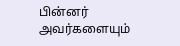பின்னர் அவர்களையும்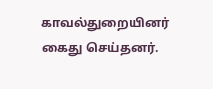காவல்துறையினர் கைது செய்தனர்.